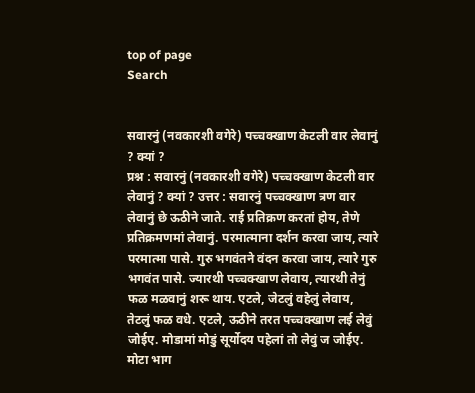top of page
Search


सवारनुं (नवकारशी वगेरे) पच्चक्खाण केटली वार लेवानुं ? क्यां ?
प्रश्न : सवारनुं (नवकारशी वगेरे) पच्चक्खाण केटली वार लेवानुं ? क्यां ? उत्तर : सवारनुं पच्चक्खाण त्रण वार लेवानुं छे ऊठीने जाते. राई प्रतिक्रण करतां होय, तेणे प्रतिक्रमणमां लेवानुं. परमात्माना दर्शन करवा जाय, त्यारे परमात्मा पासे. गुरु भगवंतने वंदन करवा जाय, त्यारे गुरु भगवंत पासे. ज्यारथी पच्चक्खाण लेवाय, त्यारथी तेनुं फळ मळवानुं शरू थाय. एटले, जेटलुं वहेलुं लेवाय, तेटलुं फळ वधे. एटले, ऊठीने तरत पच्चक्खाण लई लेवुं जोईए. मोडामां मोडुं सूर्योदय पहेलां तो लेवुं ज जोईए. मोटा भाग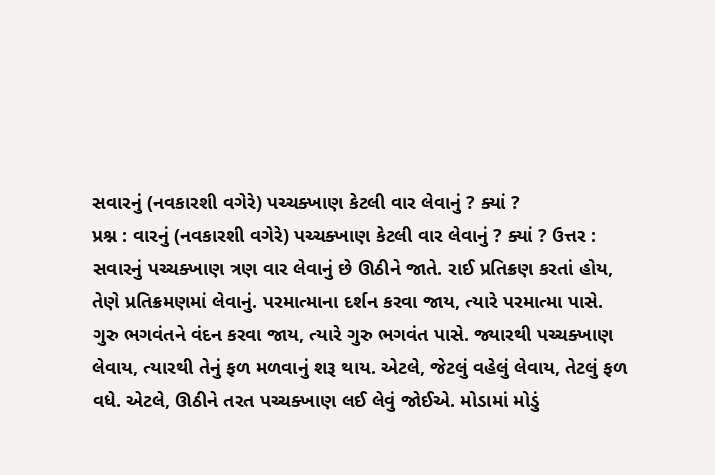સવારનું (નવકારશી વગેરે) પચ્ચક્ખાણ કેટલી વાર લેવાનું ? ક્યાં ?
પ્રશ્ન : વારનું (નવકારશી વગેરે) પચ્ચક્ખાણ કેટલી વાર લેવાનું ? ક્યાં ? ઉત્તર : સવારનું પચ્ચક્ખાણ ત્રણ વાર લેવાનું છે ઊઠીને જાતે. રાઈ પ્રતિક્રણ કરતાં હોય, તેણે પ્રતિક્રમણમાં લેવાનું. પરમાત્માના દર્શન કરવા જાય, ત્યારે પરમાત્મા પાસે. ગુરુ ભગવંતને વંદન કરવા જાય, ત્યારે ગુરુ ભગવંત પાસે. જ્યારથી પચ્ચક્ખાણ લેવાય, ત્યારથી તેનું ફળ મળવાનું શરૂ થાય. એટલે, જેટલું વહેલું લેવાય, તેટલું ફળ વધે. એટલે, ઊઠીને તરત પચ્ચક્ખાણ લઈ લેવું જોઈએ. મોડામાં મોડું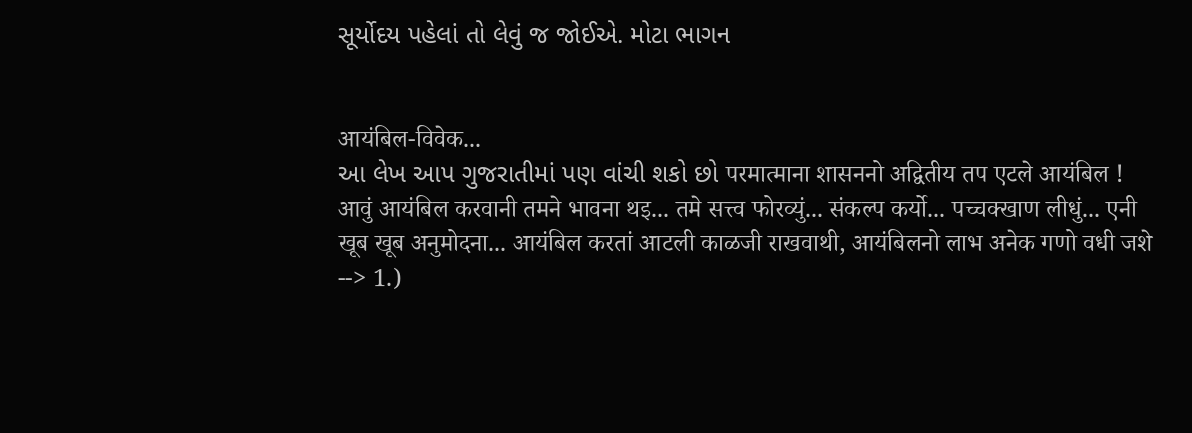સૂર્યોદય પહેલાં તો લેવું જ જોઈએ. મોટા ભાગન


आयंबिल-विवेक...
આ લેખ આપ ગુજરાતીમાં પણ વાંચી શકો છો परमात्माना शासननो अद्वितीय तप एटले आयंबिल ! आवुं आयंबिल करवानी तमने भावना थइ... तमे सत्त्व फोरव्युं... संकल्प कर्यो... पच्चक्खाण लीधुं... एनी खूब खूब अनुमोदना... आयंबिल करतां आटली काळजी राखवाथी, आयंबिलनो लाभ अनेक गणो वधी जशे --> 1.)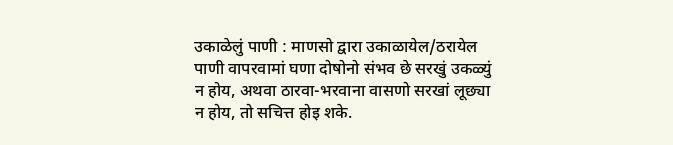उकाळेलुं पाणी : माणसो द्वारा उकाळायेल/ठरायेल पाणी वापरवामां घणा दोषोनो संभव छे सरखुं उकळ्युं न होय, अथवा ठारवा-भरवाना वासणो सरखां लूछ्या न होय, तो सचित्त होइ शके.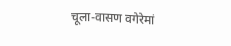चूला-वासण वगेरेमां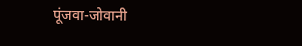पूंजवा-जोवानी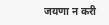जयणा न करी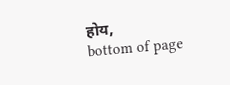होय,
bottom of page